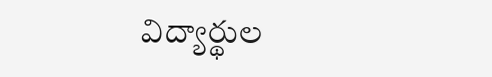విద్యార్థుల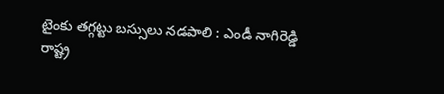టైంకు తగ్గట్టు బస్సులు నడపాలి : ఎండీ నాగిరెడ్డి
రాష్ట్ర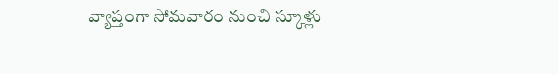వ్యాప్తంగా సోమవారం నుంచి స్కూళ్లు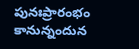పునఃప్రారంభం కానున్నందున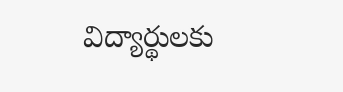విద్యార్థులకు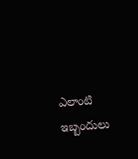ఎలాంటి ఇబ్బందులు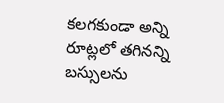కలగకుండా అన్ని రూట్లలో తగినన్ని బస్సులను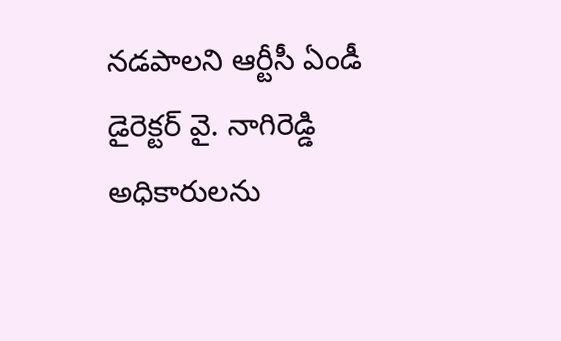నడపాలని ఆర్టీసీ ఏండీ డైరెక్టర్ వై. నాగిరెడ్డి అధికారులను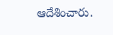ఆదేశించారు.